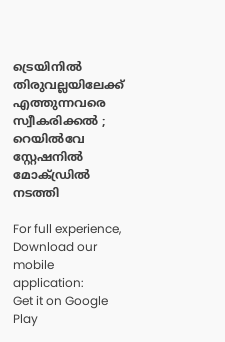ട്രെയിനില്‍ തിരുവല്ലയിലേക്ക് എത്തുന്നവരെ സ്വീകരിക്കല്‍ ; റെയില്‍വേ സ്റ്റേഷനില്‍ മോക്ഡ്രില്‍ നടത്തി

For full experience, Download our mobile application:
Get it on Google Play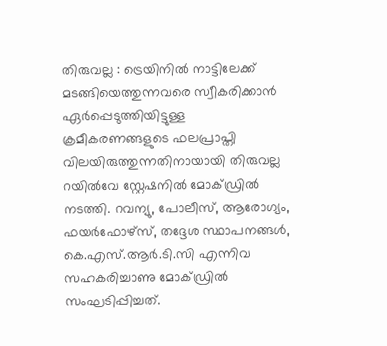തിരുവല്ല : ട്രെയിനില്‍ നാട്ടിലേക്ക് മടങ്ങിയെത്തുന്നവരെ സ്വീകരിക്കാന്‍ ഏര്‍പ്പെടുത്തിയിട്ടുള്ള ക്രമീകരണങ്ങളുടെ ഫലപ്രാപ്തി വിലയിരുത്തുന്നതിനായായി തിരുവല്ല റയില്‍വേ സ്റ്റേഷനില്‍ മോക്ഡ്രില്‍ നടത്തി. റവന്യു, പോലീസ്, ആരോഗ്യം, ഫയര്‍ഫോഴ്‌സ്, തദ്ദേശ സ്ഥാപനങ്ങള്‍, കെ.എസ്.ആര്‍.ടി.സി എന്നിവ സഹകരിച്ചാണു മോക്ഡ്രില്‍ സംഘടിപ്പിച്ചത്.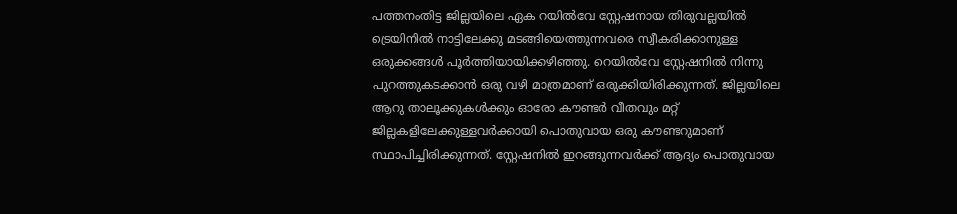പത്തനംതിട്ട ജില്ലയിലെ ഏക റയില്‍വേ സ്റ്റേഷനായ തിരുവല്ലയില്‍ ട്രെയിനില്‍ നാട്ടിലേക്കു മടങ്ങിയെത്തുന്നവരെ സ്വീകരിക്കാനുള്ള ഒരുക്കങ്ങള്‍ പൂര്‍ത്തിയായിക്കഴിഞ്ഞു. റെയില്‍വേ സ്റ്റേഷനില്‍ നിന്നു പുറത്തുകടക്കാന്‍ ഒരു വഴി മാത്രമാണ് ഒരുക്കിയിരിക്കുന്നത്. ജില്ലയിലെ ആറു താലൂക്കുകള്‍ക്കും ഓരോ കൗണ്ടര്‍ വീതവും മറ്റ് ജില്ലകളിലേക്കുള്ളവര്‍ക്കായി പൊതുവായ ഒരു കൗണ്ടറുമാണ് സ്ഥാപിച്ചിരിക്കുന്നത്. സ്റ്റേഷനില്‍ ഇറങ്ങുന്നവര്‍ക്ക് ആദ്യം പൊതുവായ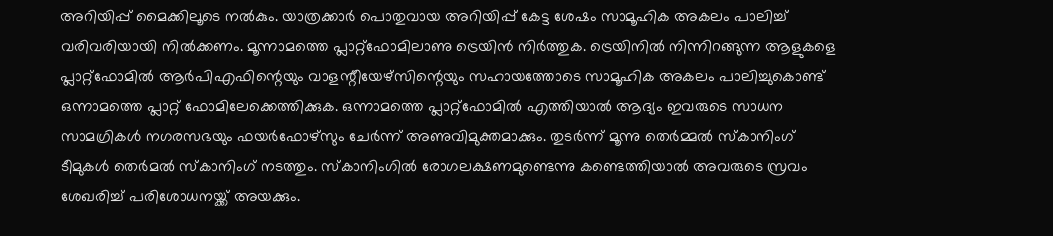അറിയിപ്പ് മൈക്കിലൂടെ നല്‍കും. യാത്രക്കാര്‍ പൊതുവായ അറിയിപ്പ് കേട്ട ശേഷം സാമൂഹിക അകലം പാലിച്ച് വരിവരിയായി നില്‍ക്കണം. മൂന്നാമത്തെ പ്ലാറ്റ്‌ഫോമിലാണു ട്രെയിന്‍ നിര്‍ത്തുക. ട്രെയിനില്‍ നിന്നിറങ്ങുന്ന ആളുകളെ പ്ലാറ്റ്‌ഫോമില്‍ ആര്‍പിഎഫിന്റെയും വാളന്റീയേഴ്‌സിന്റെയും സഹായത്തോടെ സാമൂഹിക അകലം പാലിച്ചുകൊണ്ട് ഒന്നാമത്തെ പ്ലാറ്റ് ഫോമിലേക്കെത്തിക്കുക. ഒന്നാമത്തെ പ്ലാറ്റ്‌ഫോമില്‍ എത്തിയാല്‍ ആദ്യം ഇവരുടെ സാധന സാമഗ്രികള്‍ നഗരസഭയും ഫയര്‍ഫോഴ്‌സും ചേര്‍ന്ന് അണുവിമുക്തമാക്കും. തുടര്‍ന്ന് മൂന്നു തെര്‍മ്മല്‍ സ്‌കാനിംഗ് ടീമുകള്‍ തെര്‍മല്‍ സ്‌കാനിംഗ് നടത്തും. സ്‌കാനിംഗില്‍ രോഗലക്ഷണമുണ്ടെന്നു കണ്ടെത്തിയാല്‍ അവരുടെ സ്രവം ശേഖരിച്ച് പരിശോധനയ്ക്ക് അയക്കും.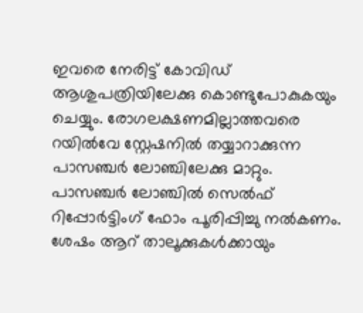ഇവരെ നേരിട്ട് കോവിഡ് ആശുപത്രിയിലേക്കു കൊണ്ടുപോകുകയും ചെയ്യും. രോഗലക്ഷണമില്ലാത്തവരെ റയില്‍വേ സ്റ്റേഷനില്‍ തയ്യാറാക്കുന്ന പാസഞ്ചര്‍ ലോഞ്ചിലേക്കു മാറ്റും. പാസഞ്ചര്‍ ലോഞ്ചില്‍ സെല്‍ഫ് റിപ്പോര്‍ട്ടിംഗ് ഫോം പൂരിപ്പിച്ചു നല്‍കണം. ശേഷം ആറ് താലൂക്കുകള്‍ക്കായും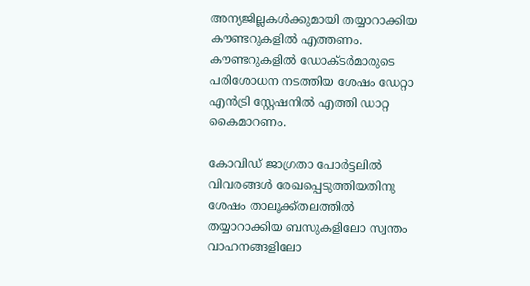അന്യജില്ലകള്‍ക്കുമായി തയ്യാറാക്കിയ കൗണ്ടറുകളില്‍ എത്തണം. കൗണ്ടറുകളില്‍ ഡോക്ടര്‍മാരുടെ പരിശോധന നടത്തിയ ശേഷം ഡേറ്റാ എന്‍ട്രി സ്റ്റേഷനില്‍ എത്തി ഡാറ്റ കൈമാറണം.

കോവിഡ് ജാഗ്രതാ പോര്‍ട്ടലില്‍ വിവരങ്ങള്‍ രേഖപ്പെടുത്തിയതിനു ശേഷം താലൂക്ക്തലത്തില്‍ തയ്യാറാക്കിയ ബസുകളിലോ സ്വന്തം വാഹനങ്ങളിലോ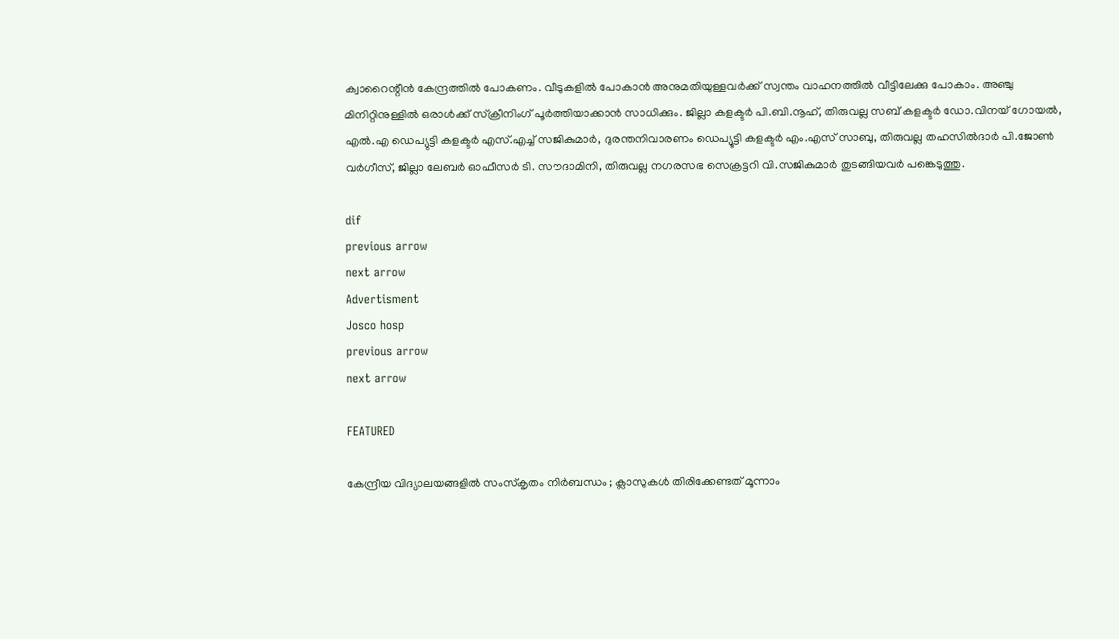ക്വാറൈന്റീന്‍ കേന്ദ്രത്തില്‍ പോകണം. വീടുകളില്‍ പോകാന്‍ അനുമതിയുള്ളവര്‍ക്ക് സ്വന്തം വാഹനത്തില്‍ വീട്ടിലേക്കു പോകാം. അഞ്ചു മിനിറ്റിനുള്ളില്‍ ഒരാള്‍ക്ക് സ്‌ക്രീനിംഗ് പൂര്‍ത്തിയാക്കാന്‍ സാധിക്കും. ജില്ലാ കളക്ടര്‍ പി.ബി.നൂഹ്, തിരുവല്ല സബ് കളക്ടര്‍ ഡോ.വിനയ് ഗോയല്‍, എല്‍.എ ഡെപ്യുട്ടി കളക്ടര്‍ എസ്.എച്ച് സജികുമാര്‍, ദുരന്തനിവാരണം ഡെപ്യൂട്ടി കളക്ടര്‍ എം.എസ് സാബു, തിരുവല്ല തഹസില്‍ദാര്‍ പി.ജോണ്‍ വര്‍ഗീസ്, ജില്ലാ ലേബര്‍ ഓഫീസര്‍ ടി. സൗദാമിനി, തിരുവല്ല നഗരസഭ സെക്രട്ടറി വി.സജികുമാര്‍ തുടങ്ങിയവര്‍ പങ്കെടുത്തു.

dif
previous arrow
next arrow
Advertisment
Josco hosp
previous arrow
next arrow

FEATURED

കേന്ദ്രീയ വിദ്യാലയങ്ങളില്‍ സംസ്‌കൃതം നിര്‍ബന്ധം ; ക്ലാസുകള്‍ തിരിക്കേണ്ടത് മൂന്നാം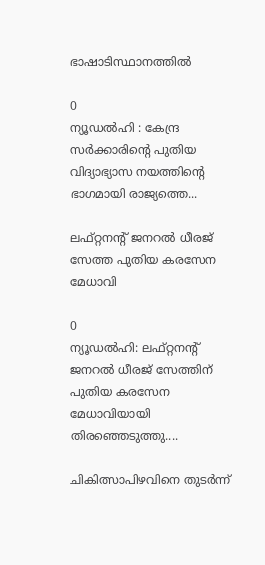ഭാഷാടിസ്ഥാനത്തില്‍

0
ന്യൂഡല്‍ഹി : കേന്ദ്ര സര്‍ക്കാരിന്റെ പുതിയ വിദ്യാഭ്യാസ നയത്തിന്റെ ഭാഗമായി രാജ്യത്തെ...

ലഫ്റ്റനന്റ് ജനറൽ ധീരജ് സേത്ത പുതിയ കരസേന മേധാവി

0
ന്യൂഡൽഹി: ലഫ്റ്റനന്റ് ജനറൽ ധീരജ് സേത്തിന് പുതിയ കരസേന മേധാവിയായി തിരഞ്ഞെടുത്തു....

ചികിത്സാപിഴവിനെ തുടര്‍ന്ന്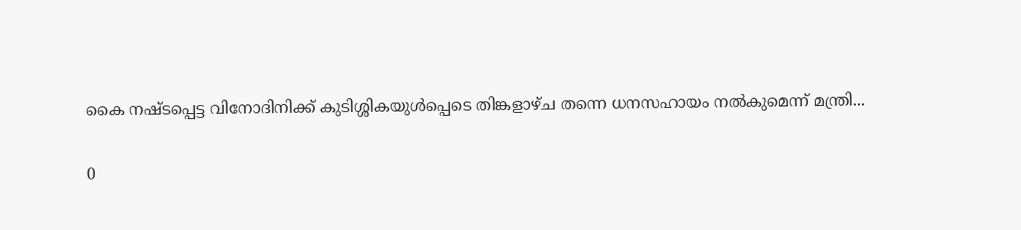കൈ നഷ്ടപ്പെട്ട വിനോദിനിക്ക് കുടിശ്ശികയുള്‍പ്പെടെ തിങ്കളാഴ്ച തന്നെ ധനസഹായം നല്‍കുമെന്ന് മന്ത്രി...

0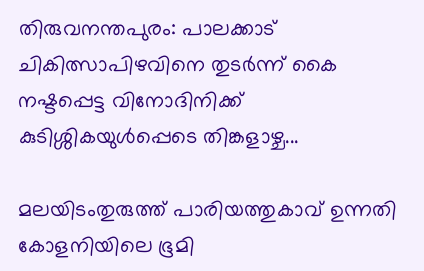തിരുവനന്തപുരം: പാലക്കാട് ചികിത്സാപിഴവിനെ തുടര്‍ന്ന് കൈ നഷ്ടപ്പെട്ട വിനോദിനിക്ക് കുടിശ്ശികയുള്‍പ്പെടെ തിങ്കളാഴ്ച...

മലയിടംതുരുത്ത് പാരിയത്തുകാവ് ഉന്നതി കോളനിയിലെ ഭൂമി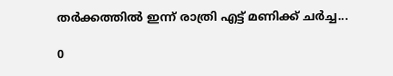തര്‍ക്കത്തില്‍ ഇന്ന് രാത്രി എട്ട് മണിക്ക് ചര്‍ച്ച...

0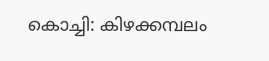കൊച്ചി: കിഴക്കമ്പലം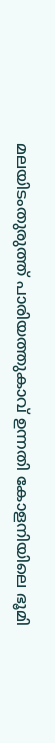മലയിടംതുരുത്ത് പാരിയത്തുകാവ് ഉന്നതി കോളനിയിലെ ഭൂമി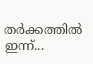തര്‍ക്കത്തില്‍ ഇന്ന്...